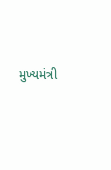મુખ્યમંત્રી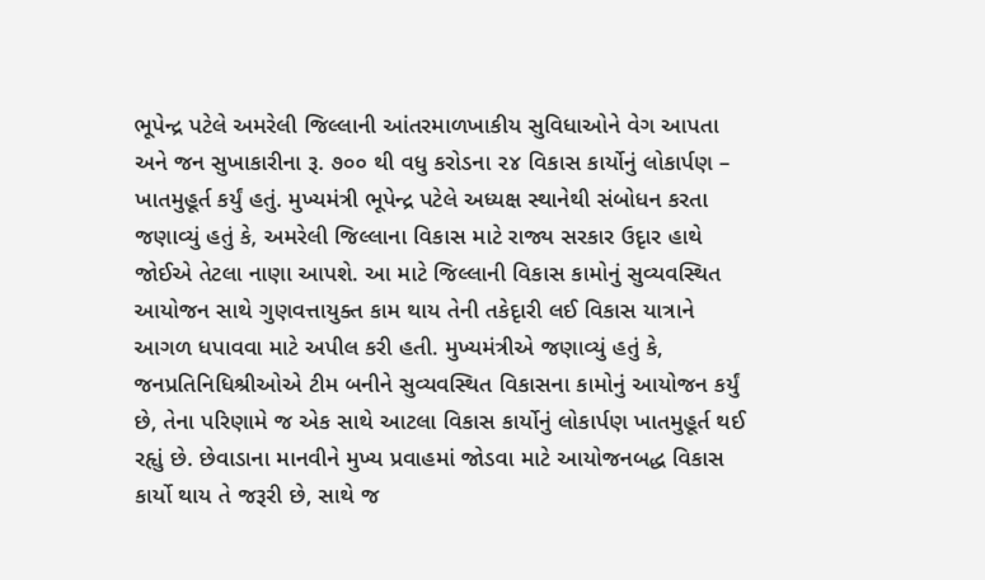ભૂપેન્દ્ર પટેલે અમરેલી જિલ્લાની આંતરમાળખાકીય સુવિધાઓને વેગ આપતા અને જન સુખાકારીના રૂ. ૭૦૦ થી વધુ કરોડના ૨૪ વિકાસ કાર્યોનું લોકાર્પણ – ખાતમુહૂર્ત કર્યું હતું. મુખ્યમંત્રી ભૂપેન્દ્ર પટેલે અધ્યક્ષ સ્થાનેથી સંબોધન કરતા જણાવ્યું હતું કે, અમરેલી જિલ્લાના વિકાસ માટે રાજ્ય સરકાર ઉદૃાર હાથે જોઈએ તેટલા નાણા આપશે. આ માટે જિલ્લાની વિકાસ કામોનું સુવ્યવસ્થિત આયોજન સાથે ગુણવત્તાયુક્ત કામ થાય તેની તકેદૃારી લઈ વિકાસ યાત્રાને આગળ ધપાવવા માટે અપીલ કરી હતી. મુખ્યમંત્રીએ જણાવ્યું હતું કે, જનપ્રતિનિધિશ્રીઓએ ટીમ બનીને સુવ્યવસ્થિત વિકાસના કામોનું આયોજન કર્યું છે, તેના પરિણામે જ એક સાથે આટલા વિકાસ કાર્યોનું લોકાર્પણ ખાતમુહૂર્ત થઈ રહૃાું છે. છેવાડાના માનવીને મુખ્ય પ્રવાહમાં જોડવા માટે આયોજનબદ્ધ વિકાસ કાર્યો થાય તે જરૂરી છે, સાથે જ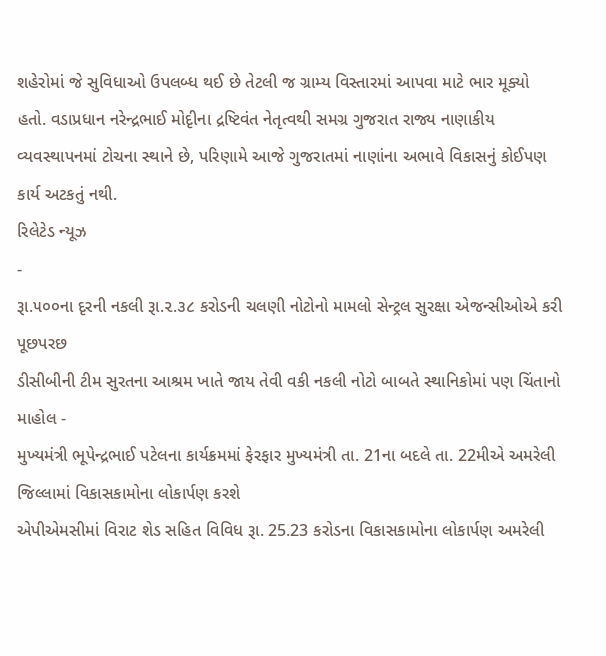શહેરોમાં જે સુવિધાઓ ઉપલબ્ધ થઈ છે તેટલી જ ગ્રામ્ય વિસ્તારમાં આપવા માટે ભાર મૂક્યો હતો. વડાપ્રધાન નરેન્દ્રભાઈ મોદૃીના દ્રષ્ટિવંત નેતૃત્વથી સમગ્ર ગુજરાત રાજ્ય નાણાકીય વ્યવસ્થાપનમાં ટોચના સ્થાને છે, પરિણામે આજે ગુજરાતમાં નાણાંના અભાવે વિકાસનું કોઈપણ કાર્ય અટકતું નથી.
રિલેટેડ ન્યૂઝ
-
રૂા.૫૦૦ના દૃરની નકલી રૂા.૨.૩૮ કરોડની ચલણી નોટોનો મામલો સેન્ટ્રલ સુરક્ષા એજન્સીઓએ કરી પૂછપરછ
ડીસીબીની ટીમ સુરતના આશ્રમ ખાતે જાય તેવી વકી નકલી નોટો બાબતે સ્થાનિકોમાં પણ ચિંતાનો માહોલ -
મુખ્યમંત્રી ભૂપેન્દ્રભાઈ પટેલના કાર્યક્રમમાં ફેરફાર મુખ્યમંત્રી તા. 21ના બદલે તા. 22મીએ અમરેલી જિલ્લામાં વિકાસકામોના લોકાર્પણ કરશે
એપીએમસીમાં વિરાટ શેડ સહિત વિવિધ રૂા. 25.23 કરોડના વિકાસકામોના લોકાર્પણ અમરેલી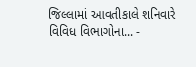જિલ્લામાં આવતીકાલે શનિવારે વિવિધ વિભાગોના... -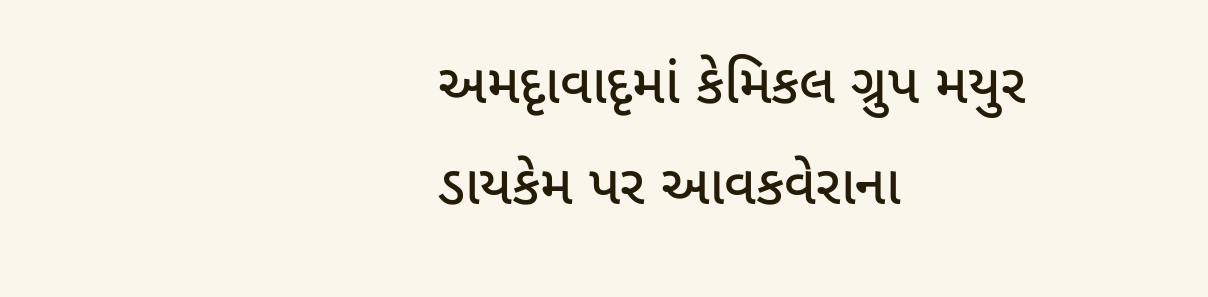અમદૃાવાદૃમાં કેમિકલ ગ્રુપ મયુર ડાયકેમ પર આવકવેરાના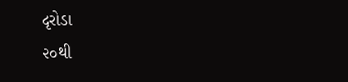દૃરોડા
૨૦થી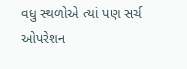વધુ સ્થળોએ ત્યાં પણ સર્ચ ઓપરેશન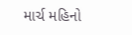માર્ચ મહિનો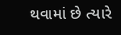થવામાં છે ત્યારે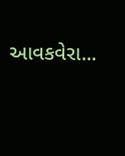આવકવેરા...